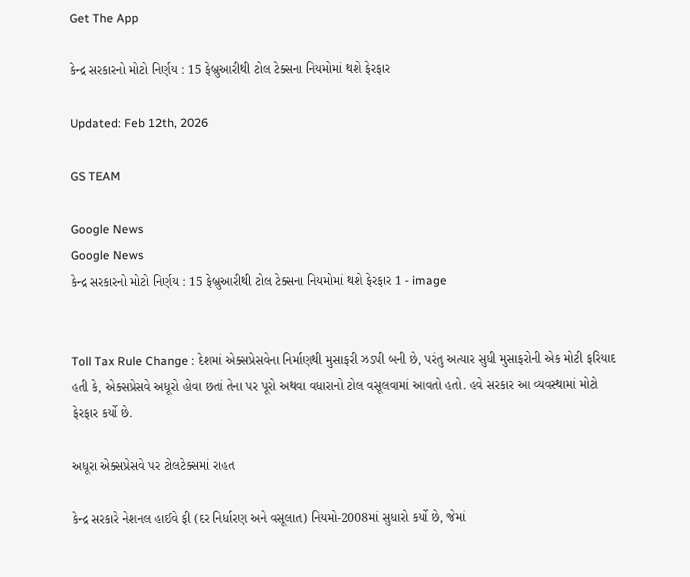Get The App

કેન્દ્ર સરકારનો મોટો નિર્ણય : 15 ફેબ્રુઆરીથી ટોલ ટેક્સના નિયમોમાં થશે ફેરફાર

Updated: Feb 12th, 2026

GS TEAM

Google News
Google News
કેન્દ્ર સરકારનો મોટો નિર્ણય : 15 ફેબ્રુઆરીથી ટોલ ટેક્સના નિયમોમાં થશે ફેરફાર 1 - image


Toll Tax Rule Change : દેશમાં એક્સપ્રેસવેના નિર્માણથી મુસાફરી ઝડપી બની છે, પરંતુ અત્યાર સુધી મુસાફરોની એક મોટી ફરિયાદ હતી કે, એક્સપ્રેસવે અધૂરો હોવા છતાં તેના પર પૂરો અથવા વધારાનો ટોલ વસૂલવામાં આવતો હતો. હવે સરકાર આ વ્યવસ્થામાં મોટો ફેરફાર કર્યો છે.

અધૂરા એક્સપ્રેસવે પર ટોલટેક્સમાં રાહત

કેન્દ્ર સરકારે નેશનલ હાઈવે ફી (દર નિર્ધારણ અને વસૂલાત) નિયમો-2008માં સુધારો કર્યો છે, જેમાં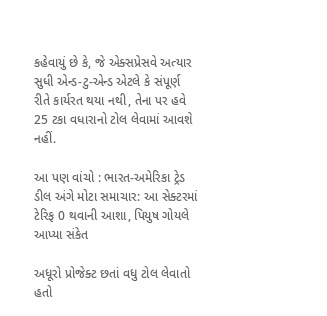કહેવાયું છે કે, જે એક્સપ્રેસવે અત્યાર સુધી એન્ડ-ટુ-એન્ડ એટલે કે સંપૂર્ણ રીતે કાર્યરત થયા નથી, તેના પર હવે 25 ટકા વધારાનો ટોલ લેવામાં આવશે નહીં.

આ પણ વાંચો : ભારત-અમેરિકા ટ્રેડ ડીલ અંગે મોટા સમાચાર: આ સેક્ટરમાં ટેરિફ 0 થવાની આશા, પિયુષ ગોયલે આપ્યા સંકેત

અધૂરો પ્રોજેક્ટ છતાં વધુ ટોલ લેવાતો હતો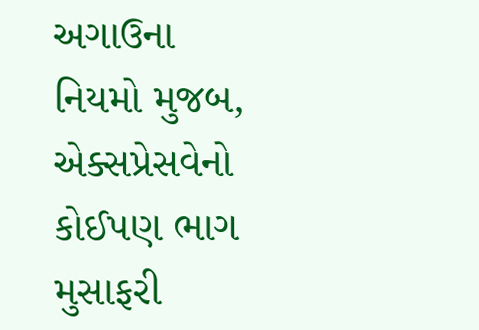અગાઉના નિયમો મુજબ, એક્સપ્રેસવેનો કોઈપણ ભાગ મુસાફરી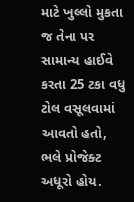માટે ખુલ્લો મુકતા જ તેના પર સામાન્ય હાઈવે કરતા 25 ટકા વધુ ટોલ વસૂલવામાં આવતો હતો, ભલે પ્રોજેક્ટ અધૂરો હોય.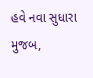હવે નવા સુધારા મુજબ,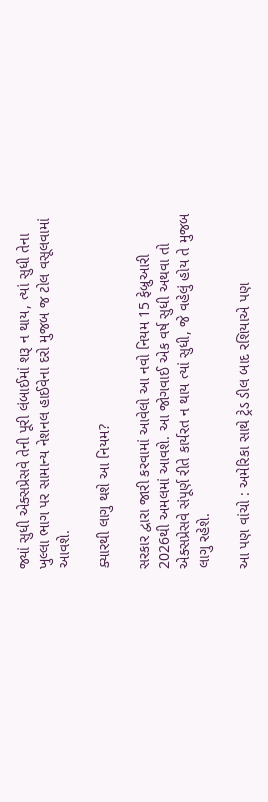જ્યાં સુધી એક્સપ્રેસવે તેની પૂરી લંબાઈમાં શરૂ ન થાય, ત્યાં સુધી તેના ખુલ્લા ભાગ પર સામાન્ય નેશનલ હાઈવેના દરો મુજબ જ ટોલ વસૂલવામાં આવશે.

ક્યારથી લાગુ થશે આ નિયમ?

સરકાર દ્વારા જારી કરવામાં આવેલો આ નવો નિયમ 15 ફેબ્રુઆરી 2026થી અમલમાં આવશે. આ જોગવાઈ એક વર્ષ સુધી અથવા તો એક્સપ્રેસવે સંપૂર્ણ રીતે કાર્યરત ન થાય ત્યાં સુધી, જે વહેલું હોય તે મુજબ લાગુ રહેશે.

આ પણ વાંચો : અમેરિકા સાથે ટ્રેડ ડીલ બાદ રશિયાએ પણ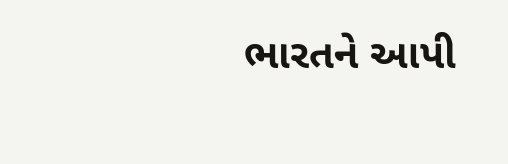ભારતને આપી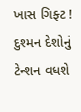ખાસ ગિફ્ટ ! દુશ્મન દેશોનું ટેન્શન વધશે